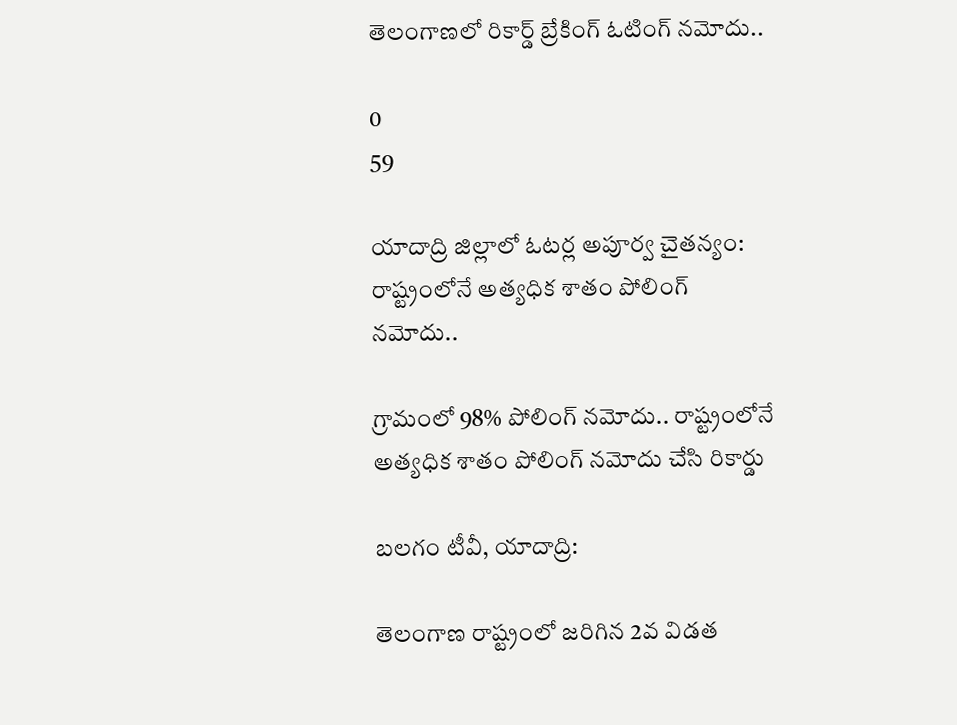తెలంగాణలో రికార్డ్ బ్రేకింగ్ ఓటింగ్ నమోదు..

0
59

యాదాద్రి జిల్లాలో ఓటర్ల అపూర్వ చైతన్యం: రాష్ట్రంలోనే అత్యధిక శాతం పోలింగ్ నమోదు..

గ్రామంలో 98% పోలింగ్ నమోదు.. రాష్ట్రంలోనే అత్యధిక శాతం పోలింగ్ నమోదు చేసి రికార్డు

బలగం టీవీ, యాదాద్రి:

తెలంగాణ రాష్ట్రంలో జరిగిన 2వ విడత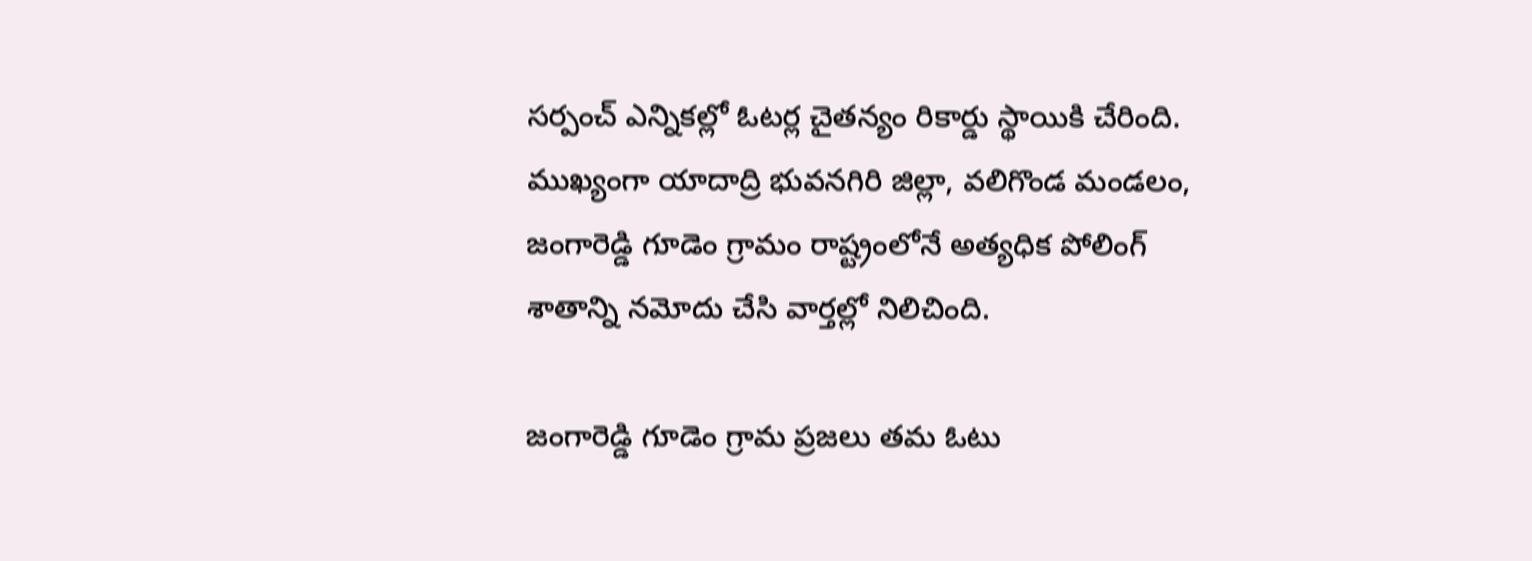సర్పంచ్‍ ఎన్నికల్లో ఓటర్ల చైతన్యం రికార్డు స్థాయికి చేరింది. ముఖ్యంగా యాదాద్రి భువనగిరి జిల్లా, వలిగొండ మండలం, జంగారెడ్డి గూడెం గ్రామం రాష్ట్రంలోనే అత్యధిక పోలింగ్ శాతాన్ని నమోదు చేసి వార్తల్లో నిలిచింది.

జంగారెడ్డి గూడెం గ్రామ ప్రజలు తమ ఓటు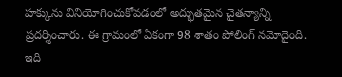హక్కును వినియోగించుకోవడంలో అద్భుతమైన చైతన్యాన్ని ప్రదర్శించారు. ఈ గ్రామంలో ఏకంగా 98 శాతం పోలింగ్ నమోదైంది. ఇది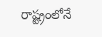రాష్ట్రంలోనే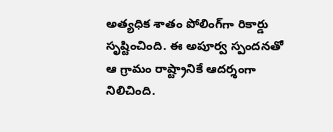అత్యధిక శాతం పోలింగ్‌గా రికార్డు సృష్టించింది. ఈ అపూర్వ స్పందనతో ఆ గ్రామం రాష్ట్రానికే ఆదర్శంగా నిలిచింది.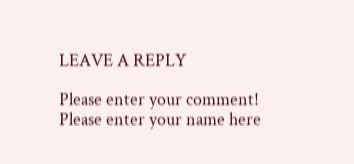LEAVE A REPLY

Please enter your comment!
Please enter your name here